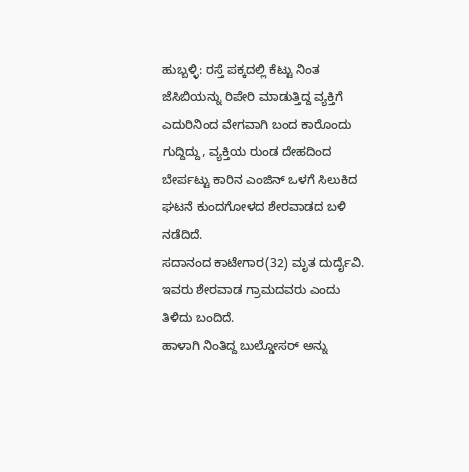ಹುಬ್ಬಳ್ಳಿ: ರಸ್ತೆ ಪಕ್ಕದಲ್ಲಿ ಕೆಟ್ಟು ನಿಂತ ಜೆಸಿಬಿಯನ್ನು ರಿಪೇರಿ ಮಾಡುತ್ತಿದ್ದ ವ್ಯಕ್ತಿಗೆ ಎದುರಿನಿಂದ ವೇಗವಾಗಿ ಬಂದ ಕಾರೊಂದು ಗುದ್ದಿದ್ದು, ವ್ಯಕ್ತಿಯ ರುಂಡ ದೇಹದಿಂದ ಬೇರ್ಪಟ್ಟು ಕಾರಿನ ಎಂಜಿನ್ ಒಳಗೆ ಸಿಲುಕಿದ ಘಟನೆ ಕುಂದಗೋಳದ ಶೇರವಾಡದ ಬಳಿ ನಡೆದಿದೆ.
ಸದಾನಂದ ಕಾಟೇಗಾರ(32) ಮೃತ ದುರ್ದೈವಿ. ಇವರು ಶೇರವಾಡ ಗ್ರಾಮದವರು ಎಂದು ತಿಳಿದು ಬಂದಿದೆ.
ಹಾಳಾಗಿ ನಿಂತಿದ್ದ ಬುಲ್ಡೋಸರ್ ಅನ್ನು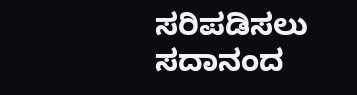ಸರಿಪಡಿಸಲು ಸದಾನಂದ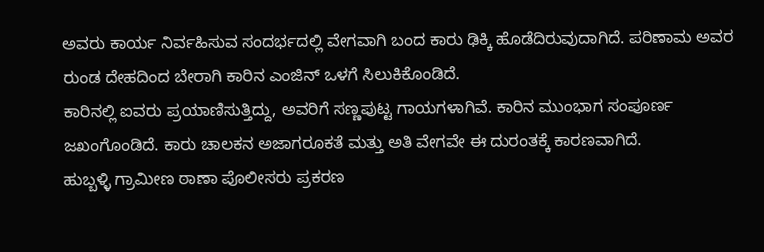ಅವರು ಕಾರ್ಯ ನಿರ್ವಹಿಸುವ ಸಂದರ್ಭದಲ್ಲಿ ವೇಗವಾಗಿ ಬಂದ ಕಾರು ಢಿಕ್ಕಿ ಹೊಡೆದಿರುವುದಾಗಿದೆ. ಪರಿಣಾಮ ಅವರ ರುಂಡ ದೇಹದಿಂದ ಬೇರಾಗಿ ಕಾರಿನ ಎಂಜಿನ್ ಒಳಗೆ ಸಿಲುಕಿಕೊಂಡಿದೆ.
ಕಾರಿನಲ್ಲಿ ಐವರು ಪ್ರಯಾಣಿಸುತ್ತಿದ್ದು, ಅವರಿಗೆ ಸಣ್ಣಪುಟ್ಟ ಗಾಯಗಳಾಗಿವೆ. ಕಾರಿನ ಮುಂಭಾಗ ಸಂಪೂರ್ಣ ಜಖಂಗೊಂಡಿದೆ. ಕಾರು ಚಾಲಕನ ಅಜಾಗರೂಕತೆ ಮತ್ತು ಅತಿ ವೇಗವೇ ಈ ದುರಂತಕ್ಕೆ ಕಾರಣವಾಗಿದೆ.
ಹುಬ್ಬಳ್ಳಿ ಗ್ರಾಮೀಣ ಠಾಣಾ ಪೊಲೀಸರು ಪ್ರಕರಣ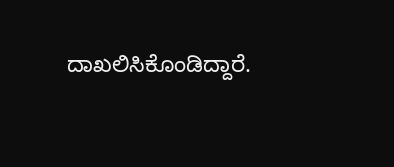ದಾಖಲಿಸಿಕೊಂಡಿದ್ದಾರೆ.